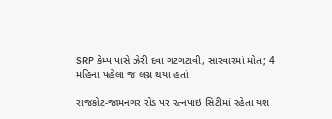SRP કેમ્પ પાસે ઝેરી દવા ગટગટાવી, સારવારમાં મોત; 4 મહિના પહેલા જ લગ્ન થયા હતાં

રાજકોટ-જામનગર રોડ પર રત્નપાઇ સિટીમાં રહેતા યશ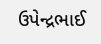ઉપેન્દ્રભાઈ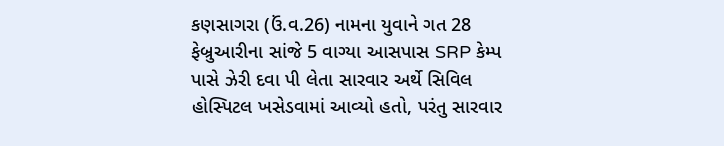કણસાગરા (ઉં.વ.26) નામના યુવાને ગત 28 ફેબ્રુઆરીના સાંજે 5 વાગ્યા આસપાસ SRP કેમ્પ પાસે ઝેરી દવા પી લેતા સારવાર અર્થે સિવિલ હોસ્પિટલ ખસેડવામાં આવ્યો હતો, પરંતુ સારવાર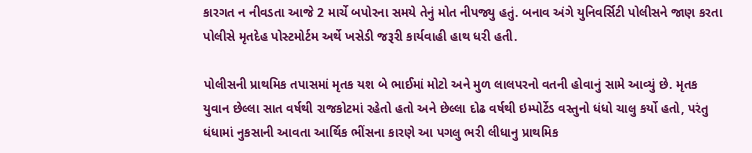કારગત ન નીવડતા આજે 2 માર્ચે બપોરના સમયે તેનું મોત નીપજ્યુ હતું. બનાવ અંગે યુનિવર્સિટી પોલીસને જાણ કરતા પોલીસે મૃતદેહ પોસ્ટમોર્ટમ અર્થે ખસેડી જરૂરી કાર્યવાહી હાથ ધરી હતી.

પોલીસની પ્રાથમિક તપાસમાં મૃતક યશ બે ભાઈમાં મોટો અને મુળ લાલપરનો વતની હોવાનું સામે આવ્યું છે. મૃતક યુવાન છેલ્લા સાત વર્ષથી રાજકોટમાં રહેતો હતો અને છેલ્લા દોઢ વર્ષથી ઇમ્પોર્ટેડ વસ્તુનો ધંધો ચાલુ કર્યો હતો, પરંતુ ધંધામાં નુકસાની આવતા આર્થિક ભીંસના કારણે આ પગલુ ભરી લીધાનુ પ્રાથમિક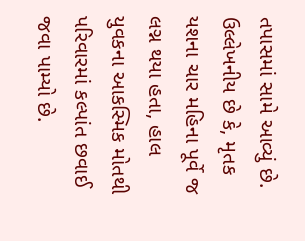તપાસમાં સામે આવ્યું છે. ઉલ્લેખનીય છે કે, મૃતક યશના ચાર મહિના પૂર્વે જ લગ્ન થયા હતા, હાલ યુવકના આકસ્મિક મોતથી પરિવારમાં કલ્પાંત છવાઈ જવા પામ્યો છે.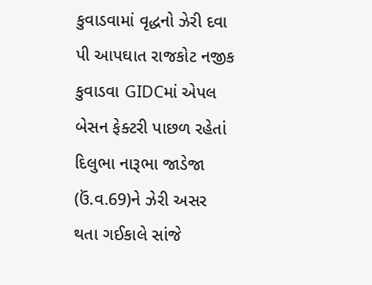કુવાડવામાં વૃદ્ધનો ઝેરી દવા પી આપઘાત રાજકોટ નજીક કુવાડવા GIDCમાં એપલ બેસન ફેક્ટરી પાછળ રહેતાં દિલુભા નારૂભા જાડેજા (ઉં.વ.69)ને ઝેરી અસર થતા ગઈકાલે સાંજે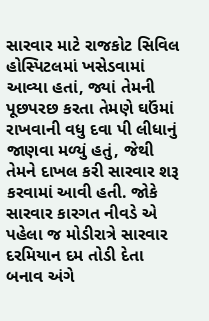સારવાર માટે રાજકોટ સિવિલ હોસ્પિટલમાં ખસેડવામાં આવ્યા હતાં, જ્યાં તેમની પૂછપરછ કરતા તેમણે ઘઉંમાં રાખવાની વધુ દવા પી લીધાનું જાણવા મળ્યું હતું, જેથી તેમને દાખલ કરી સારવાર શરૂ કરવામાં આવી હતી. જોકે સારવાર કારગત નીવડે એ પહેલા જ મોડીરાત્રે સારવાર દરમિયાન દમ તોડી દેતા બનાવ અંગે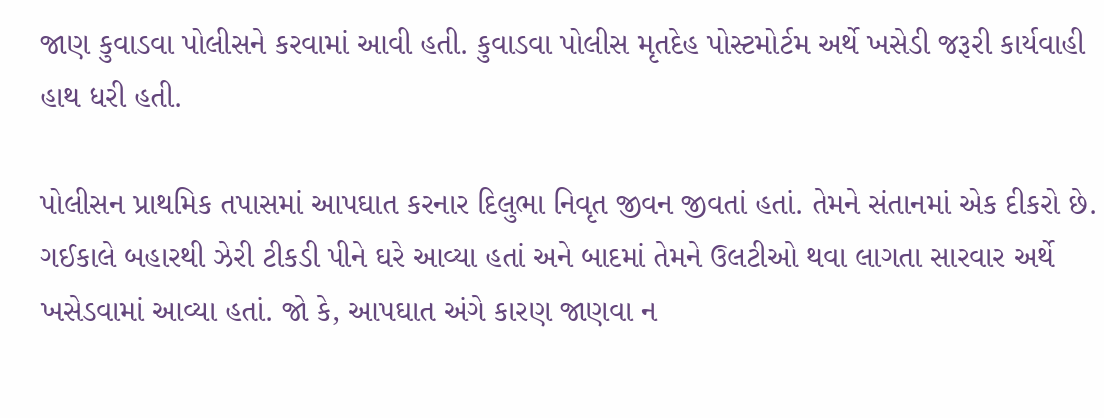જાણ કુવાડવા પોલીસને કરવામાં આવી હતી. કુવાડવા પોલીસ મૃતદેહ પોસ્ટમોર્ટમ અર્થે ખસેડી જરૂરી કાર્યવાહી હાથ ધરી હતી.

પોલીસન પ્રાથમિક તપાસમાં આપઘાત કરનાર દિલુભા નિવૃત જીવન જીવતાં હતાં. તેમને સંતાનમાં એક દીકરો છે. ગઈકાલે બહારથી ઝેરી ટીકડી પીને ઘરે આવ્યા હતાં અને બાદમાં તેમને ઉલટીઓ થવા લાગતા સારવાર અર્થે ખસેડવામાં આવ્યા હતાં. જો કે, આપઘાત અંગે કારણ જાણવા ન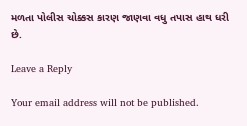મળતા પોલીસ ચોક્કસ કારણ જાણવા વધુ તપાસ હાથ ધરી છે.

Leave a Reply

Your email address will not be published.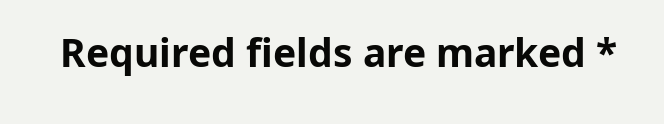Required fields are marked *